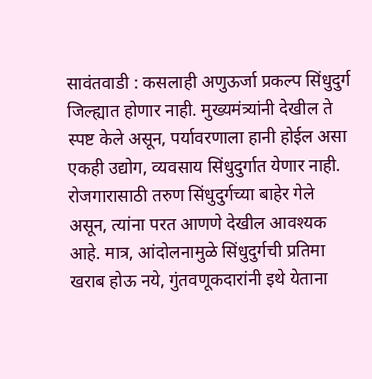सावंतवाडी : कसलाही अणुऊर्जा प्रकल्प सिंधुदुर्ग जिल्ह्यात होणार नाही. मुख्यमंत्र्यांनी देखील ते स्पष्ट केले असून, पर्यावरणाला हानी होईल असा एकही उद्योग, व्यवसाय सिंधुदुर्गात येणार नाही. रोजगारासाठी तरुण सिंधुदुर्गच्या बाहेर गेले असून, त्यांना परत आणणे देखील आवश्यक आहे. मात्र, आंदोलनामुळे सिंधुदुर्गची प्रतिमा खराब होऊ नये, गुंतवणूकदारांनी इथे येताना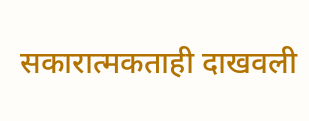सकारात्मकताही दाखवली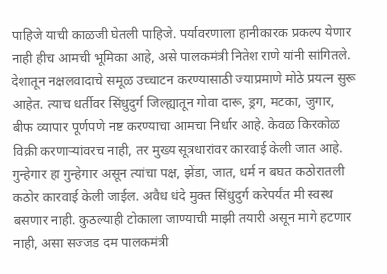पाहिजे याची काळजी घेतली पाहिजे. पर्यावरणाला हानीकारक प्रकल्प येणार नाही हीच आमची भूमिका आहे, असे पालकमंत्री नितेश राणे यांनी सांगितले.
देशातून नक्षलवादाचे समूळ उच्चाटन करण्यासाठी ज्याप्रमाणे मोठे प्रयत्न सुरू आहेत. त्याच धर्तीवर सिंधुदुर्ग जिल्ह्यातून गोवा दारू, ड्रग, मटका, जुगार, बीफ व्यापार पूर्णपणे नष्ट करण्याचा आमचा निर्धार आहे. केवळ किरकोळ विक्री करणाऱ्यांवरच नाही, तर मुख्य सूत्रधारांवर कारवाई केली जात आहे. गुन्हेगार हा गुन्हेगार असून त्यांचा पक्ष, झेंडा, जात, धर्म न बघत कठोरातली कठोर कारवाई केली जाईल. अवैध धंदे मुक्त सिंधुदुर्ग करेपर्यंत मी स्वस्थ बसणार नाही. कुठल्याही टोकाला जाण्याची माझी तयारी असून मागे हटणार नाही, असा सज्जड दम पालकमंत्री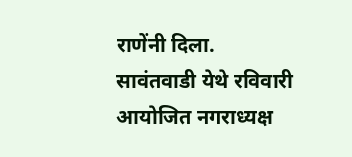राणेंनी दिला.
सावंतवाडी येथे रविवारी आयोजित नगराध्यक्ष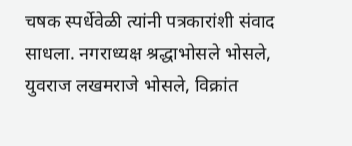चषक स्पर्धेवेळी त्यांनी पत्रकारांशी संवाद साधला. नगराध्यक्ष श्रद्धाभोसले भोसले, युवराज लखमराजे भोसले, विक्रांत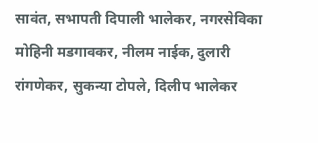सावंत, सभापती दिपाली भालेकर, नगरसेविका मोहिनी मडगावकर, नीलम नाईक, दुलारी रांगणेकर, सुकन्या टोपले, दिलीप भालेकर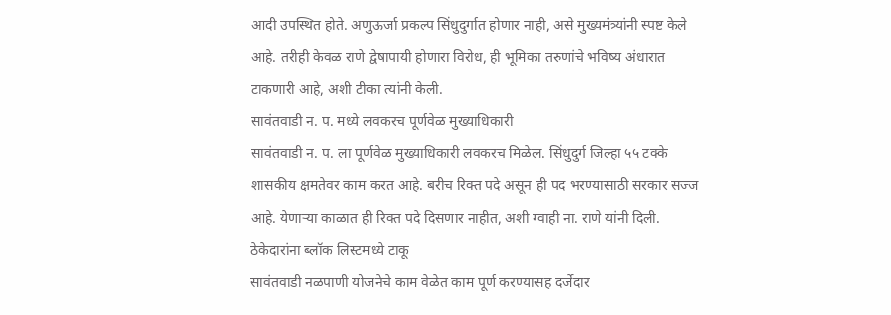आदी उपस्थित होते. अणुऊर्जा प्रकल्प सिंधुदुर्गात होणार नाही, असे मुख्यमंत्र्यांनी स्पष्ट केले आहे. तरीही केवळ राणे द्वेषापायी होणारा विरोध, ही भूमिका तरुणांचे भविष्य अंधारात टाकणारी आहे, अशी टीका त्यांनी केली.
सावंतवाडी न. प. मध्ये लवकरच पूर्णवेळ मुख्याधिकारी
सावंतवाडी न. प. ला पूर्णवेळ मुख्याधिकारी लवकरच मिळेल. सिंधुदुर्ग जिल्हा ५५ टक्के शासकीय क्षमतेवर काम करत आहे. बरीच रिक्त पदे असून ही पद भरण्यासाठी सरकार सज्ज आहे. येणाऱ्या काळात ही रिक्त पदे दिसणार नाहीत, अशी ग्वाही ना. राणे यांनी दिली.
ठेकेदारांना ब्लॉक लिस्टमध्ये टाकू
सावंतवाडी नळपाणी योजनेचे काम वेळेत काम पूर्ण करण्यासह दर्जेदार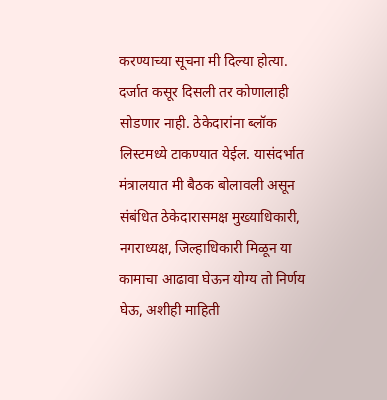करण्याच्या सूचना मी दिल्या होत्या. दर्जात कसूर दिसली तर कोणालाही सोडणार नाही. ठेकेदारांना ब्लॉक लिस्टमध्ये टाकण्यात येईल. यासंदर्भात मंत्रालयात मी बैठक बोलावली असून संबंधित ठेकेदारासमक्ष मुख्याधिकारी, नगराध्यक्ष, जिल्हाधिकारी मिळून या कामाचा आढावा घेऊन योग्य तो निर्णय घेऊ, अशीही माहिती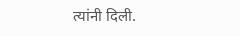त्यांनी दिली.